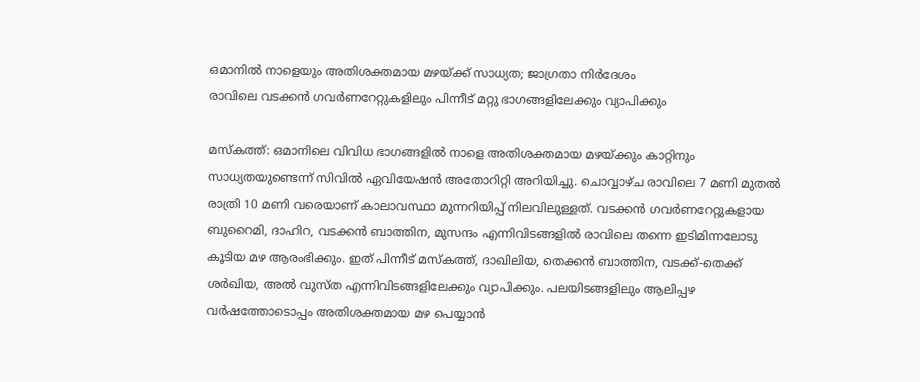ഒമാനിൽ നാളെയും അതിശക്തമായ മഴയ്ക്ക് സാധ്യത; ജാഗ്രതാ നിർദേശം
രാവിലെ വടക്കൻ ഗവർണറേറ്റുകളിലും പിന്നീട് മറ്റു ഭാഗങ്ങളിലേക്കും വ്യാപിക്കും

മസ്കത്ത്: ഒമാനിലെ വിവിധ ഭാഗങ്ങളിൽ നാളെ അതിശക്തമായ മഴയ്ക്കും കാറ്റിനും സാധ്യതയുണ്ടെന്ന് സിവിൽ ഏവിയേഷൻ അതോറിറ്റി അറിയിച്ചു. ചൊവ്വാഴ്ച രാവിലെ 7 മണി മുതൽ രാത്രി 10 മണി വരെയാണ് കാലാവസ്ഥാ മുന്നറിയിപ്പ് നിലവിലുള്ളത്. വടക്കൻ ഗവർണറേറ്റുകളായ ബുറൈമി, ദാഹിറ, വടക്കൻ ബാത്തിന, മുസന്ദം എന്നിവിടങ്ങളിൽ രാവിലെ തന്നെ ഇടിമിന്നലോടു കൂടിയ മഴ ആരംഭിക്കും. ഇത് പിന്നീട് മസ്കത്ത്, ദാഖിലിയ, തെക്കൻ ബാത്തിന, വടക്ക്-തെക്ക് ശർഖിയ, അൽ വുസ്ത എന്നിവിടങ്ങളിലേക്കും വ്യാപിക്കും. പലയിടങ്ങളിലും ആലിപ്പഴ വർഷത്തോടൊപ്പം അതിശക്തമായ മഴ പെയ്യാൻ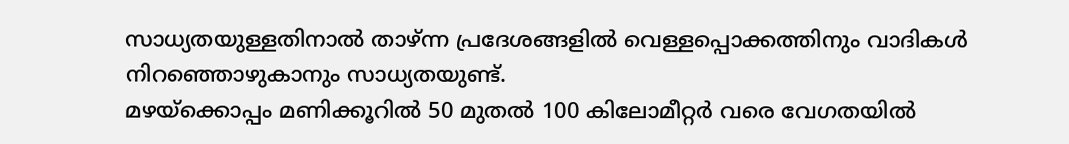സാധ്യതയുള്ളതിനാൽ താഴ്ന്ന പ്രദേശങ്ങളിൽ വെള്ളപ്പൊക്കത്തിനും വാദികൾ നിറഞ്ഞൊഴുകാനും സാധ്യതയുണ്ട്.
മഴയ്ക്കൊപ്പം മണിക്കൂറിൽ 50 മുതൽ 100 കിലോമീറ്റർ വരെ വേഗതയിൽ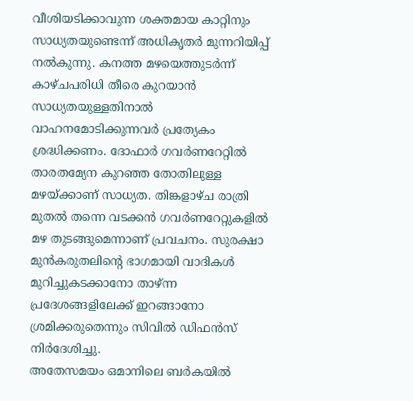വീശിയടിക്കാവുന്ന ശക്തമായ കാറ്റിനും സാധ്യതയുണ്ടെന്ന് അധികൃതർ മുന്നറിയിപ്പ് നൽകുന്നു. കനത്ത മഴയെത്തുടർന്ന് കാഴ്ചപരിധി തീരെ കുറയാൻ സാധ്യതയുള്ളതിനാൽ വാഹനമോടിക്കുന്നവർ പ്രത്യേകം ശ്രദ്ധിക്കണം. ദോഫാർ ഗവർണറേറ്റിൽ താരതമ്യേന കുറഞ്ഞ തോതിലുള്ള മഴയ്ക്കാണ് സാധ്യത. തിങ്കളാഴ്ച രാത്രി മുതൽ തന്നെ വടക്കൻ ഗവർണറേറ്റുകളിൽ മഴ തുടങ്ങുമെന്നാണ് പ്രവചനം. സുരക്ഷാ മുൻകരുതലിന്റെ ഭാഗമായി വാദികൾ മുറിച്ചുകടക്കാനോ താഴ്ന്ന പ്രദേശങ്ങളിലേക്ക് ഇറങ്ങാനോ ശ്രമിക്കരുതെന്നും സിവിൽ ഡിഫൻസ് നിർദേശിച്ചു.
അതേസമയം ഒമാനിലെ ബർകയിൽ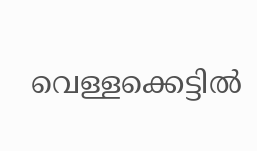വെള്ളക്കെട്ടിൽ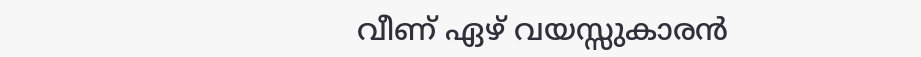വീണ് ഏഴ് വയസ്സുകാരൻ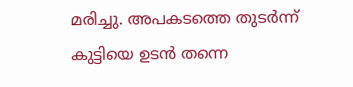മരിച്ചു. അപകടത്തെ തുടർന്ന് കുട്ടിയെ ഉടൻ തന്നെ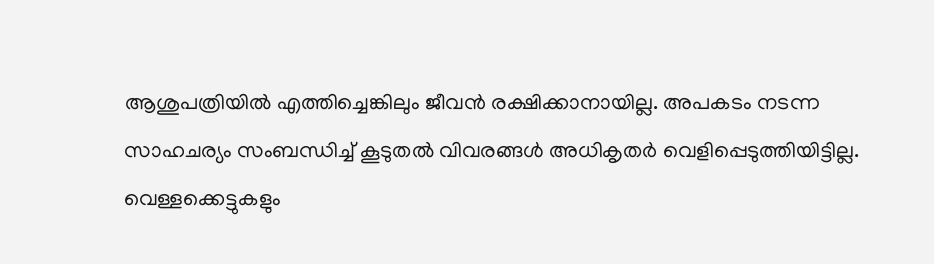ആശുപത്രിയിൽ എത്തിച്ചെങ്കിലും ജീവൻ രക്ഷിക്കാനായില്ല. അപകടം നടന്ന സാഹചര്യം സംബന്ധിച്ച് കൂടുതൽ വിവരങ്ങൾ അധികൃതർ വെളിപ്പെടുത്തിയിട്ടില്ല. വെള്ളക്കെട്ടുകളും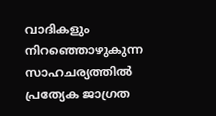വാദികളും നിറഞ്ഞൊഴുകുന്ന സാഹചര്യത്തിൽ പ്രത്യേക ജാഗ്രത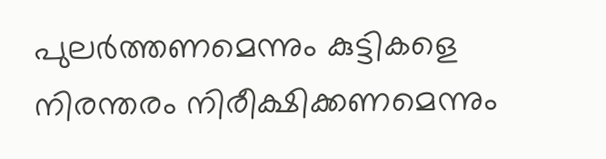പുലർത്തണമെന്നും കുട്ടികളെ നിരന്തരം നിരീക്ഷിക്കണമെന്നും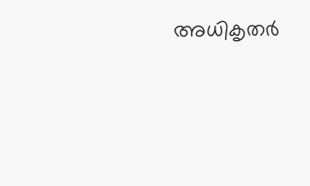അധികൃതർ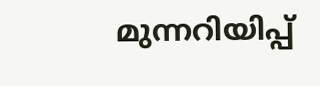മുന്നറിയിപ്പ്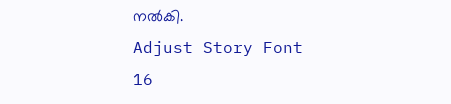നൽകി.
Adjust Story Font
16